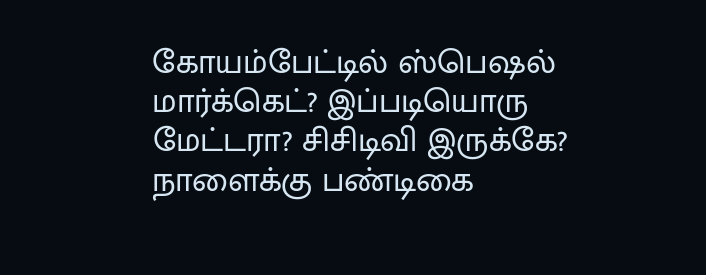கோயம்பேட்டில் ஸ்பெஷல் மார்க்கெட்? இப்படியொரு மேட்டரா? சிசிடிவி இருக்கே? நாளைக்கு பண்டிகை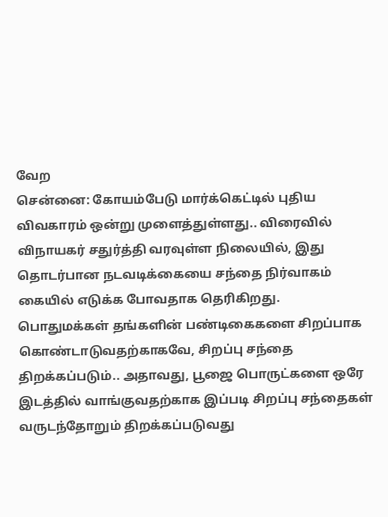வேற
சென்னை: கோயம்பேடு மார்க்கெட்டில் புதிய விவகாரம் ஒன்று முளைத்துள்ளது.. விரைவில் விநாயகர் சதுர்த்தி வரவுள்ள நிலையில், இது தொடர்பான நடவடிக்கையை சந்தை நிர்வாகம் கையில் எடுக்க போவதாக தெரிகிறது.
பொதுமக்கள் தங்களின் பண்டிகைகளை சிறப்பாக கொண்டாடுவதற்காகவே, சிறப்பு சந்தை திறக்கப்படும்.. அதாவது, பூஜை பொருட்களை ஒரே இடத்தில் வாங்குவதற்காக இப்படி சிறப்பு சந்தைகள் வருடந்தோறும் திறக்கப்படுவது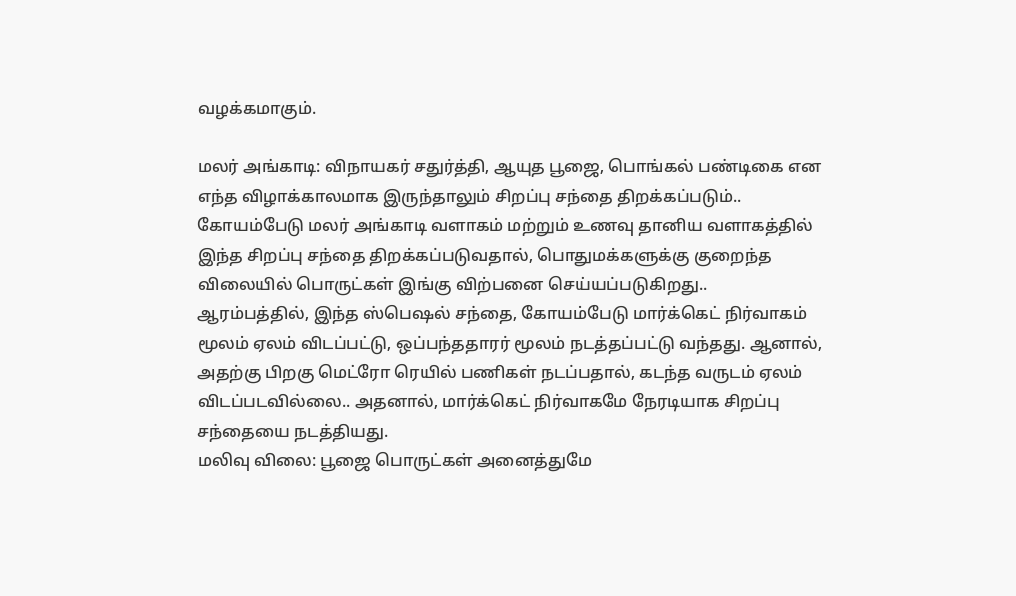வழக்கமாகும்.

மலர் அங்காடி: விநாயகர் சதுர்த்தி, ஆயுத பூஜை, பொங்கல் பண்டிகை என எந்த விழாக்காலமாக இருந்தாலும் சிறப்பு சந்தை திறக்கப்படும்.. கோயம்பேடு மலர் அங்காடி வளாகம் மற்றும் உணவு தானிய வளாகத்தில் இந்த சிறப்பு சந்தை திறக்கப்படுவதால், பொதுமக்களுக்கு குறைந்த விலையில் பொருட்கள் இங்கு விற்பனை செய்யப்படுகிறது..
ஆரம்பத்தில், இந்த ஸ்பெஷல் சந்தை, கோயம்பேடு மார்க்கெட் நிர்வாகம் மூலம் ஏலம் விடப்பட்டு, ஒப்பந்ததாரர் மூலம் நடத்தப்பட்டு வந்தது. ஆனால், அதற்கு பிறகு மெட்ரோ ரெயில் பணிகள் நடப்பதால், கடந்த வருடம் ஏலம் விடப்படவில்லை.. அதனால், மார்க்கெட் நிர்வாகமே நேரடியாக சிறப்பு சந்தையை நடத்தியது.
மலிவு விலை: பூஜை பொருட்கள் அனைத்துமே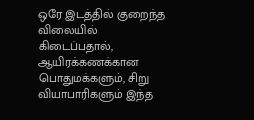ஒரே இடத்தில் குறைந்த விலையில் கிடைப்பதால், ஆயிரக்கணக்கான பொதுமக்களும், சிறு வியாபாரிகளும் இந்த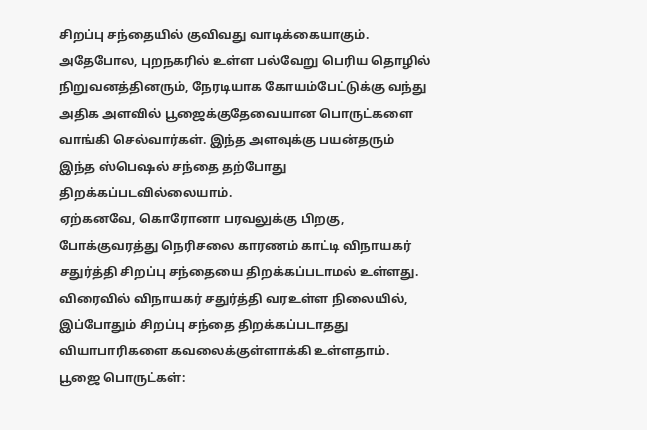சிறப்பு சந்தையில் குவிவது வாடிக்கையாகும். அதேபோல, புறநகரில் உள்ள பல்வேறு பெரிய தொழில் நிறுவனத்தினரும், நேரடியாக கோயம்பேட்டுக்கு வந்து அதிக அளவில் பூஜைக்குதேவையான பொருட்களை வாங்கி செல்வார்கள். இந்த அளவுக்கு பயன்தரும் இந்த ஸ்பெஷல் சந்தை தற்போது திறக்கப்படவில்லையாம்.
ஏற்கனவே, கொரோனா பரவலுக்கு பிறகு, போக்குவரத்து நெரிசலை காரணம் காட்டி விநாயகர் சதுர்த்தி சிறப்பு சந்தையை திறக்கப்படாமல் உள்ளது. விரைவில் விநாயகர் சதுர்த்தி வரஉள்ள நிலையில், இப்போதும் சிறப்பு சந்தை திறக்கப்படாதது வியாபாரிகளை கவலைக்குள்ளாக்கி உள்ளதாம்.
பூஜை பொருட்கள்: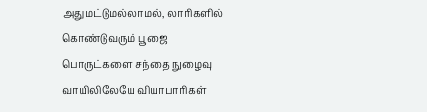அதுமட்டுமல்லாமல், லாரிகளில் கொண்டுவரும் பூஜை பொருட்களை சந்தை நுழைவு வாயிலிலேயே வியாபாரிகள்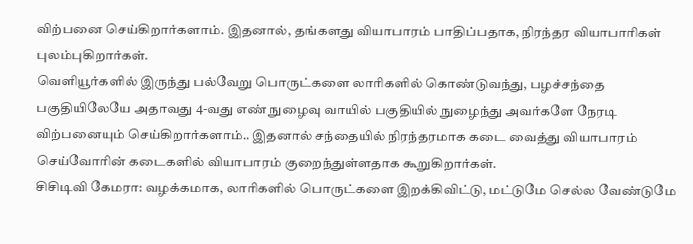விற்பனை செய்கிறார்களாம். இதனால், தங்களது வியாபாரம் பாதிப்பதாக, நிரந்தர வியாபாரிகள் புலம்புகிறார்கள்.
வெளியூர்களில் இருந்து பல்வேறு பொருட்களை லாரிகளில் கொண்டுவந்து, பழச்சந்தை பகுதியிலேயே அதாவது 4-வது எண் நுழைவு வாயில் பகுதியில் நுழைந்து அவர்களே நேரடி விற்பனையும் செய்கிறார்களாம்.. இதனால் சந்தையில் நிரந்தரமாக கடை வைத்து வியாபாரம் செய்வோரின் கடைகளில் வியாபாரம் குறைந்துள்ளதாக கூறுகிறார்கள்.
சிசிடிவி கேமரா: வழக்கமாக, லாரிகளில் பொருட்களை இறக்கிவிட்டு, மட்டுமே செல்ல வேண்டுமே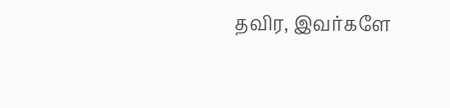தவிர, இவர்களே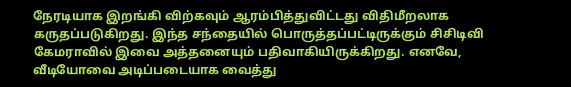நேரடியாக இறங்கி விற்கவும் ஆரம்பித்துவிட்டது விதிமீறலாக கருதப்படுகிறது. இந்த சந்தையில் பொருத்தப்பட்டிருக்கும் சிசிடிவி கேமராவில் இவை அத்தனையும் பதிவாகியிருக்கிறது. எனவே, வீடியோவை அடிப்படையாக வைத்து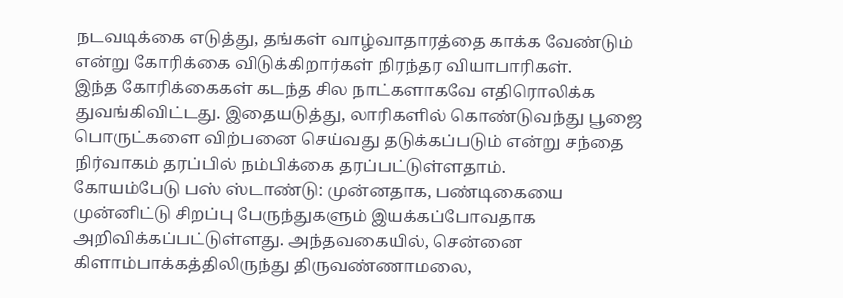நடவடிக்கை எடுத்து, தங்கள் வாழ்வாதாரத்தை காக்க வேண்டும் என்று கோரிக்கை விடுக்கிறார்கள் நிரந்தர வியாபாரிகள்.
இந்த கோரிக்கைகள் கடந்த சில நாட்களாகவே எதிரொலிக்க துவங்கிவிட்டது. இதையடுத்து, லாரிகளில் கொண்டுவந்து பூஜை பொருட்களை விற்பனை செய்வது தடுக்கப்படும் என்று சந்தை நிர்வாகம் தரப்பில் நம்பிக்கை தரப்பட்டுள்ளதாம்.
கோயம்பேடு பஸ் ஸ்டாண்டு: முன்னதாக, பண்டிகையை முன்னிட்டு சிறப்பு பேருந்துகளும் இயக்கப்போவதாக அறிவிக்கப்பட்டுள்ளது. அந்தவகையில், சென்னை கிளாம்பாக்கத்திலிருந்து திருவண்ணாமலை,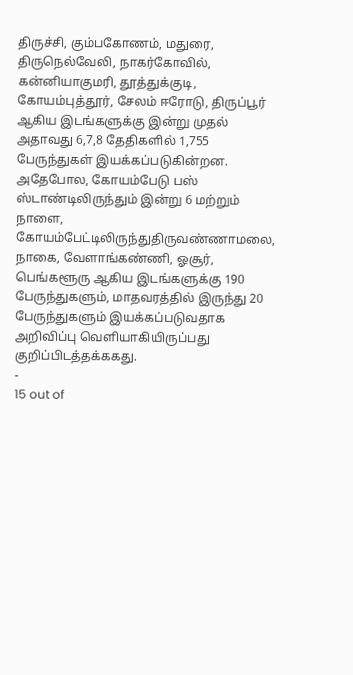திருச்சி, கும்பகோணம், மதுரை, திருநெல்வேலி, நாகர்கோவில், கன்னியாகுமரி, தூத்துக்குடி, கோயம்புத்தூர், சேலம் ஈரோடு, திருப்பூர் ஆகிய இடங்களுக்கு இன்று முதல் அதாவது 6,7,8 தேதிகளில் 1,755 பேருந்துகள் இயக்கப்படுகின்றன.
அதேபோல, கோயம்பேடு பஸ் ஸ்டாண்டிலிருந்தும் இன்று 6 மற்றும் நாளை, கோயம்பேட்டிலிருந்துதிருவண்ணாமலை, நாகை, வேளாங்கண்ணி, ஓசூர், பெங்களூரு ஆகிய இடங்களுக்கு 190 பேருந்துகளும், மாதவரத்தில் இருந்து 20 பேருந்துகளும் இயக்கப்படுவதாக அறிவிப்பு வெளியாகியிருப்பது குறிப்பிடத்தக்ககது.
-
15 out of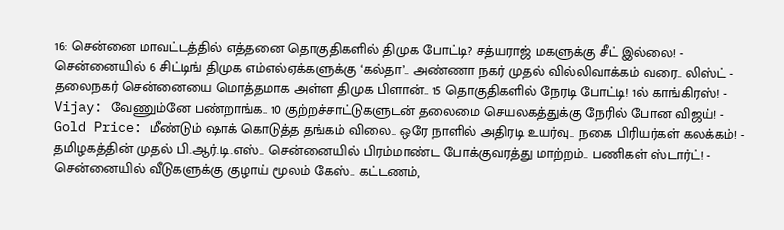16: சென்னை மாவட்டத்தில் எத்தனை தொகுதிகளில் திமுக போட்டி? சத்யராஜ் மகளுக்கு சீட் இல்லை! -
சென்னையில் 6 சிட்டிங் திமுக எம்எல்ஏக்களுக்கு ‘கல்தா’.. அண்ணா நகர் முதல் வில்லிவாக்கம் வரை.. லிஸ்ட் -
தலைநகர் சென்னையை மொத்தமாக அள்ள திமுக பிளான்.. 15 தொகுதிகளில் நேரடி போட்டி! 1ல் காங்கிரஸ்! -
Vijay: வேணும்னே பண்றாங்க.. 10 குற்றச்சாட்டுகளுடன் தலைமை செயலகத்துக்கு நேரில் போன விஜய்! -
Gold Price: மீண்டும் ஷாக் கொடுத்த தங்கம் விலை.. ஒரே நாளில் அதிரடி உயர்வு.. நகை பிரியர்கள் கலக்கம்! -
தமிழகத்தின் முதல் பி.ஆர்.டி.எஸ்.. சென்னையில் பிரம்மாண்ட போக்குவரத்து மாற்றம்.. பணிகள் ஸ்டார்ட்! -
சென்னையில் வீடுகளுக்கு குழாய் மூலம் கேஸ்.. கட்டணம்,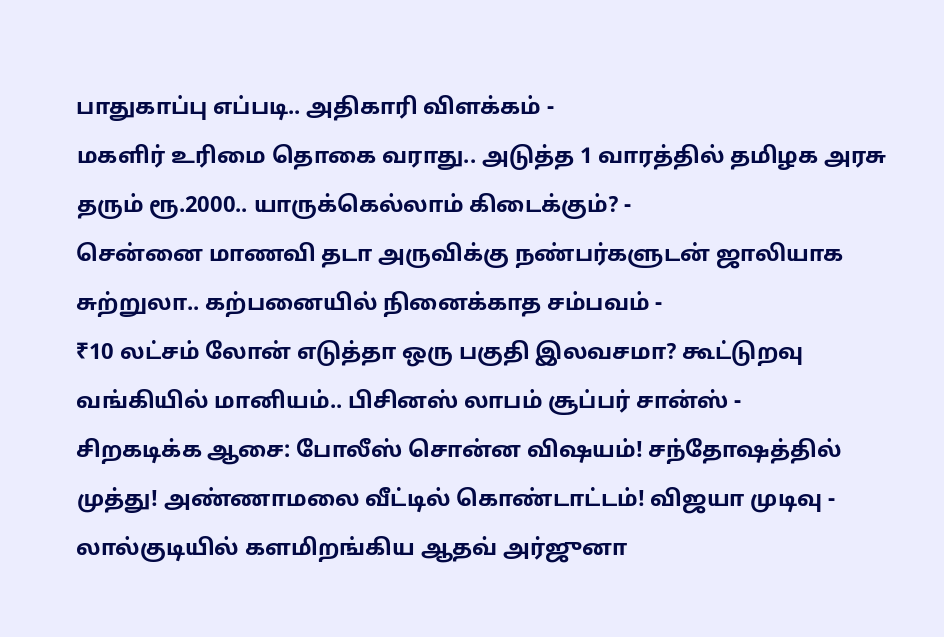பாதுகாப்பு எப்படி.. அதிகாரி விளக்கம் -
மகளிர் உரிமை தொகை வராது.. அடுத்த 1 வாரத்தில் தமிழக அரசு தரும் ரூ.2000.. யாருக்கெல்லாம் கிடைக்கும்? -
சென்னை மாணவி தடா அருவிக்கு நண்பர்களுடன் ஜாலியாக சுற்றுலா.. கற்பனையில் நினைக்காத சம்பவம் -
₹10 லட்சம் லோன் எடுத்தா ஒரு பகுதி இலவசமா? கூட்டுறவு வங்கியில் மானியம்.. பிசினஸ் லாபம் சூப்பர் சான்ஸ் -
சிறகடிக்க ஆசை: போலீஸ் சொன்ன விஷயம்! சந்தோஷத்தில் முத்து! அண்ணாமலை வீட்டில் கொண்டாட்டம்! விஜயா முடிவு -
லால்குடியில் களமிறங்கிய ஆதவ் அர்ஜுனா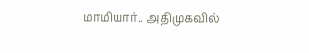மாமியார்.. அதிமுகவில்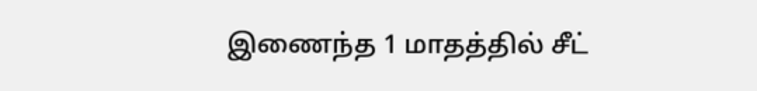இணைந்த 1 மாதத்தில் சீட்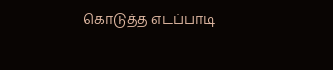கொடுத்த எடப்பாடி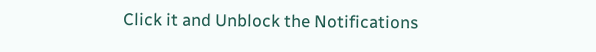Click it and Unblock the Notifications